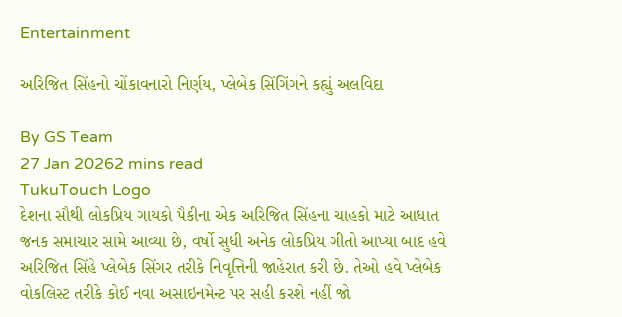Entertainment

અરિજિત સિંહનો ચોંકાવનારો નિર્ણય, પ્લેબેક સિંગિંગને કહ્યું અલવિદા

By GS Team
27 Jan 20262 mins read
TukuTouch Logo
દેશના સૌથી લોકપ્રિય ગાયકો પૈકીના એક અરિજિત સિંહના ચાહકો માટે આધાત જનક સમાચાર સામે આવ્યા છે, વર્ષો સુધી અનેક લોકપ્રિય ગીતો આપ્યા બાદ હવે અરિજિત સિંહે પ્લેબેક સિંગર તરીકે નિવૃત્તિની જાહેરાત કરી છે. તેઓ હવે પ્લેબેક વોકલિસ્ટ તરીકે કોઈ નવા અસાઇનમેન્ટ પર સહી કરશે નહીં જો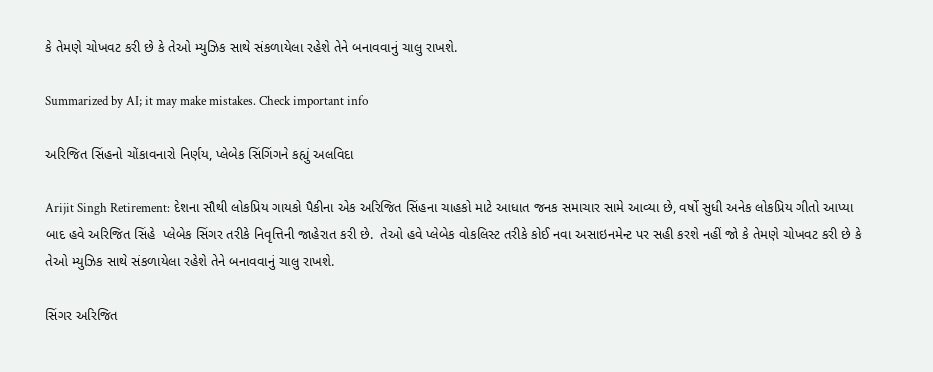કે તેમણે ચોખવટ કરી છે કે તેઓ મ્યુઝિક સાથે સંકળાયેલા રહેશે તેને બનાવવાનું ચાલુ રાખશે.

Summarized by AI; it may make mistakes. Check important info

અરિજિત સિંહનો ચોંકાવનારો નિર્ણય, પ્લેબેક સિંગિંગને કહ્યું અલવિદા

Arijit Singh Retirement: દેશના સૌથી લોકપ્રિય ગાયકો પૈકીના એક અરિજિત સિંહના ચાહકો માટે આધાત જનક સમાચાર સામે આવ્યા છે, વર્ષો સુધી અનેક લોકપ્રિય ગીતો આપ્યા બાદ હવે અરિજિત સિંહે  પ્લેબેક સિંગર તરીકે નિવૃત્તિની જાહેરાત કરી છે.  તેઓ હવે પ્લેબેક વોકલિસ્ટ તરીકે કોઈ નવા અસાઇનમેન્ટ પર સહી કરશે નહીં જો કે તેમણે ચોખવટ કરી છે કે તેઓ મ્યુઝિક સાથે સંકળાયેલા રહેશે તેને બનાવવાનું ચાલુ રાખશે.

સિંગર અરિજિત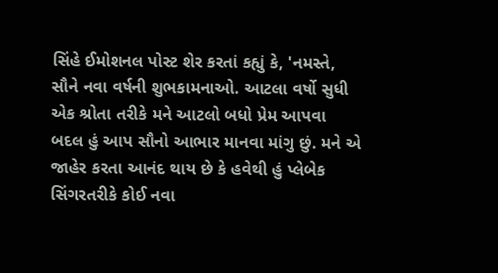સિંહે ઈમોશનલ પોસ્ટ શેર કરતાં કહ્યું કે, 'નમસ્તે, સૌને નવા વર્ષની શુભકામનાઓ. આટલા વર્ષો સુધી એક શ્રોતા તરીકે મને આટલો બધો પ્રેમ આપવા બદલ હું આપ સૌનો આભાર માનવા માંગુ છું. મને એ જાહેર કરતા આનંદ થાય છે કે હવેથી હું પ્લેબેક સિંગરતરીકે કોઈ નવા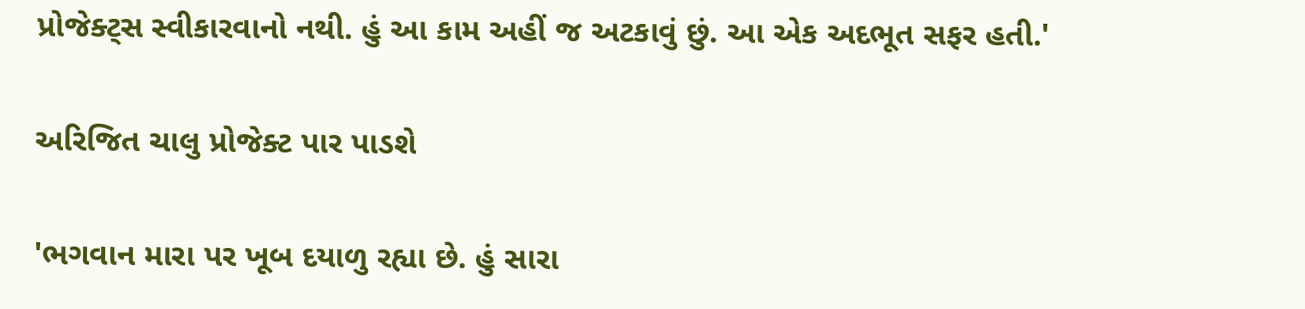પ્રોજેક્ટ્સ સ્વીકારવાનો નથી. હું આ કામ અહીં જ અટકાવું છું. આ એક અદભૂત સફર હતી.'

અરિજિત ચાલુ પ્રોજેક્ટ પાર પાડશે

'ભગવાન મારા પર ખૂબ દયાળુ રહ્યા છે. હું સારા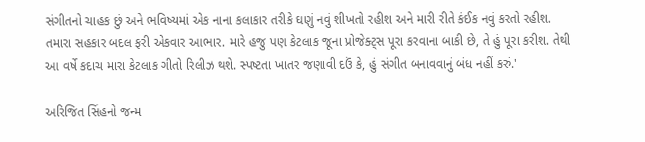સંગીતનો ચાહક છું અને ભવિષ્યમાં એક નાના કલાકાર તરીકે ઘણું નવું શીખતો રહીશ અને મારી રીતે કંઈક નવું કરતો રહીશ. તમારા સહકાર બદલ ફરી એકવાર આભાર. મારે હજુ પણ કેટલાક જૂના પ્રોજેક્ટ્સ પૂરા કરવાના બાકી છે, તે હું પૂરા કરીશ. તેથી આ વર્ષે કદાચ મારા કેટલાક ગીતો રિલીઝ થશે. સ્પષ્ટતા ખાતર જણાવી દઉં કે, હું સંગીત બનાવવાનું બંધ નહીં કરું.'

અરિજિત સિંહનો જન્મ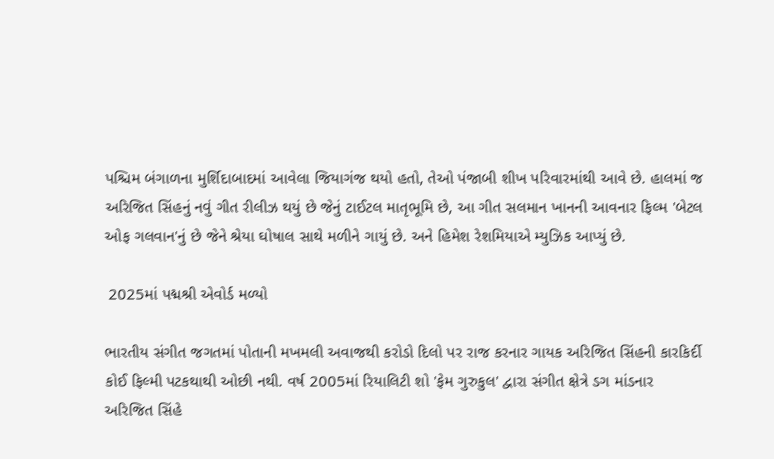પશ્ચિમ બંગાળના મુર્શિદાબાદમાં આવેલા જિયાગંજ થયો હતો, તેઓ પંજાબી શીખ પરિવારમાંથી આવે છે. હાલમાં જ અરિજિત સિંહનું નવું ગીત રીલીઝ થયું છે જેનું ટાઈટલ માતૃભૂમિ છે, આ ગીત સલમાન ખાનની આવનાર ફિલ્મ 'બેટલ ઓફ ગલવાન'નું છે જેને શ્રેયા ઘોષાલ સાથે મળીને ગાયું છે. અને હિમેશ રેશમિયાએ મ્યુઝિક આપ્યું છે.

 2025માં પદ્મશ્રી એવોર્ડ મળ્યો

ભારતીય સંગીત જગતમાં પોતાની મખમલી અવાજથી કરોડો દિલો પર રાજ કરનાર ગાયક અરિજિત સિંહની કારકિર્દી કોઈ ફિલ્મી પટકથાથી ઓછી નથી. વર્ષ 2005માં રિયાલિટી શો 'ફેમ ગુરુકુલ' દ્વારા સંગીત ક્ષેત્રે ડગ માંડનાર અરિજિત સિંહે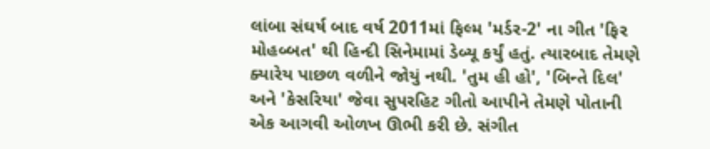લાંબા સંઘર્ષ બાદ વર્ષ 2011માં ફિલ્મ 'મર્ડર-2' ના ગીત 'ફિર મોહબ્બત' થી હિન્દી સિનેમામાં ડેબ્યૂ કર્યું હતું. ત્યારબાદ તેમણે ક્યારેય પાછળ વળીને જોયું નથી. 'તુમ હી હો', 'બિન્તે દિલ' અને 'કેસરિયા' જેવા સુપરહિટ ગીતો આપીને તેમણે પોતાની એક આગવી ઓળખ ઊભી કરી છે. સંગીત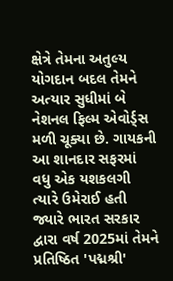ક્ષેત્રે તેમના અતુલ્ય યોગદાન બદલ તેમને અત્યાર સુધીમાં બે નેશનલ ફિલ્મ એવોર્ડ્સ મળી ચૂક્યા છે. ગાયકની આ શાનદાર સફરમાં વધુ એક યશકલગી ત્યારે ઉમેરાઈ હતી જ્યારે ભારત સરકાર દ્વારા વર્ષ 2025માં તેમને પ્રતિષ્ઠિત 'પદ્મશ્રી'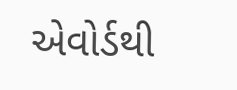એવોર્ડથી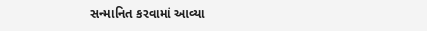સન્માનિત કરવામાં આવ્યા